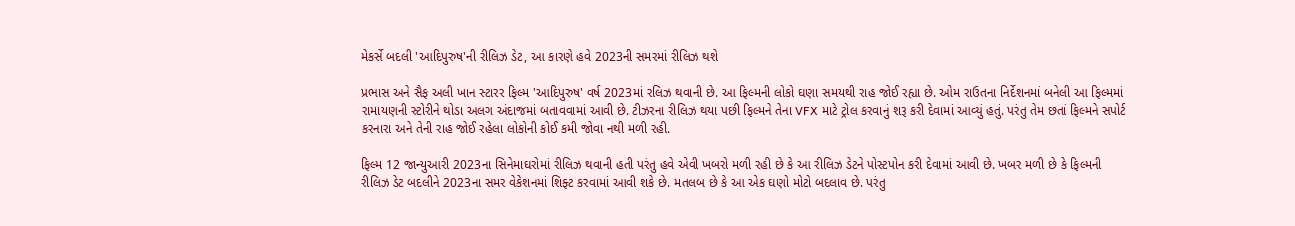મેકર્સે બદલી 'આદિપુરુષ'ની રીલિઝ ડેટ, આ કારણે હવે 2023ની સમરમાં રીલિઝ થશે

પ્રભાસ અને સૈફ અલી ખાન સ્ટારર ફિલ્મ 'આદિપુરુષ' વર્ષ 2023માં રલિઝ થવાની છે. આ ફિલ્મની લોકો ઘણા સમયથી રાહ જોઈ રહ્યા છે. ઓમ રાઉતના નિર્દેશનમાં બનેલી આ ફિલ્મમાં રામાયણની સ્ટોરીને થોડા અલગ અંદાજમાં બતાવવામાં આવી છે. ટીઝરના રીલિઝ થયા પછી ફિલ્મને તેના VFX માટે ટ્રોલ કરવાનું શરૂ કરી દેવામાં આવ્યું હતું. પરંતુ તેમ છતાં ફિલ્મને સપોર્ટ કરનારા અને તેની રાહ જોઈ રહેલા લોકોની કોઈ કમી જોવા નથી મળી રહી.

ફિલ્મ 12 જાન્યુઆરી 2023ના સિનેમાઘરોમાં રીલિઝ થવાની હતી પરંતુ હવે એવી ખબરો મળી રહી છે કે આ રીલિઝ ડેટને પોસ્ટપોન કરી દેવામાં આવી છે. ખબર મળી છે કે ફિલ્મની રીલિઝ ડેટ બદલીને 2023ના સમર વેકેશનમાં શિફ્ટ કરવામાં આવી શકે છે. મતલબ છે કે આ એક ઘણો મોટો બદલાવ છે. પરંતુ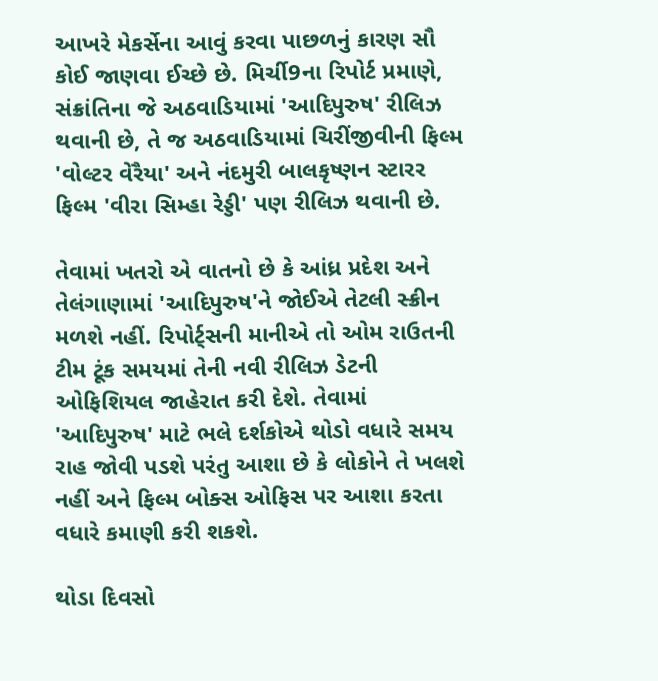આખરે મેકર્સેના આવું કરવા પાછળનું કારણ સૌ કોઈ જાણવા ઈચ્છે છે. મિર્ચી9ના રિપોર્ટ પ્રમાણે, સંક્રાંતિના જે અઠવાડિયામાં 'આદિપુરુષ' રીલિઝ થવાની છે, તે જ અઠવાડિયામાં ચિરીંજીવીની ફિલ્મ 'વોલ્ટર વેરૈયા' અને નંદમુરી બાલકૃષ્ણન સ્ટારર ફિલ્મ 'વીરા સિમ્હા રેડ્ડી' પણ રીલિઝ થવાની છે.

તેવામાં ખતરો એ વાતનો છે કે આંધ્ર પ્રદેશ અને તેલંગાણામાં 'આદિપુરુષ'ને જોઈએ તેટલી સ્ક્રીન મળશે નહીં. રિપોર્ટ્સની માનીએ તો ઓમ રાઉતની ટીમ ટૂંક સમયમાં તેની નવી રીલિઝ ડેટની ઓફિશિયલ જાહેરાત કરી દેશે. તેવામાં 'આદિપુરુષ' માટે ભલે દર્શકોએ થોડો વધારે સમય રાહ જોવી પડશે પરંતુ આશા છે કે લોકોને તે ખલશે નહીં અને ફિલ્મ બોક્સ ઓફિસ પર આશા કરતા વધારે કમાણી કરી શકશે.

થોડા દિવસો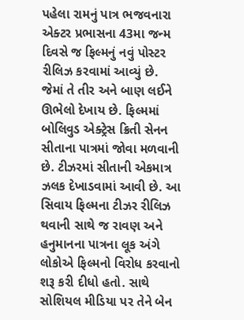પહેલા રામનું પાત્ર ભજવનારા એક્ટર પ્રભાસના 43મા જન્મ દિવસે જ ફિલ્મનું નવું પોસ્ટર રીલિઝ કરવામાં આવ્યું છે. જેમાં તે તીર અને બાણ લઈને ઊભેલો દેખાય છે. ફિલ્મમાં બોલિવુડ એક્ટ્રેસ ક્રિતી સેનન સીતાના પાત્રમાં જોવા મળવાની છે. ટીઝરમાં સીતાની એકમાત્ર ઝલક દેખાડવામાં આવી છે. આ સિવાય ફિલ્મના ટીઝર રીલિઝ થવાની સાથે જ રાવણ અને હનુમાનના પાત્રના લૂક અંગે લોકોએ ફિલ્મનો વિરોધ કરવાનો શરૂ કરી દીધો હતો. સાથે સોશિયલ મીડિયા પર તેને બેન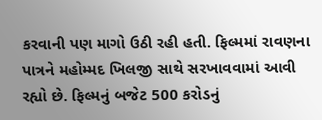કરવાની પણ માગો ઉઠી રહી હતી. ફિલ્મમાં રાવણના પાત્રને મહોમ્મદ ખિલજી સાથે સરખાવવામાં આવી રહ્યો છે. ફિલ્મનું બજેટ 500 કરોડનું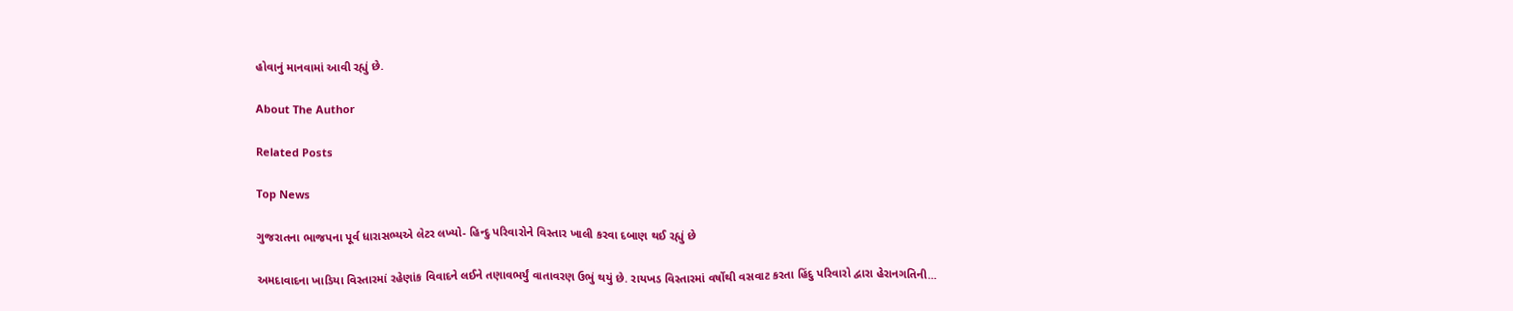હોવાનું માનવામાં આવી રહ્યું છે.

About The Author

Related Posts

Top News

ગુજરાતના ભાજપના પૂર્વ ધારાસભ્યએ લેટર લખ્યો- હિન્દુ પરિવારોને વિસ્તાર ખાલી કરવા દબાણ થઈ રહ્યું છે

અમદાવાદના ખાડિયા વિસ્તારમાં રહેણાંક વિવાદને લઈને તણાવભર્યું વાતાવરણ ઉભું થયું છે. રાયખડ વિસ્તારમાં વર્ષોથી વસવાટ કરતા હિંદુ પરિવારો દ્વારા હેરાનગતિની...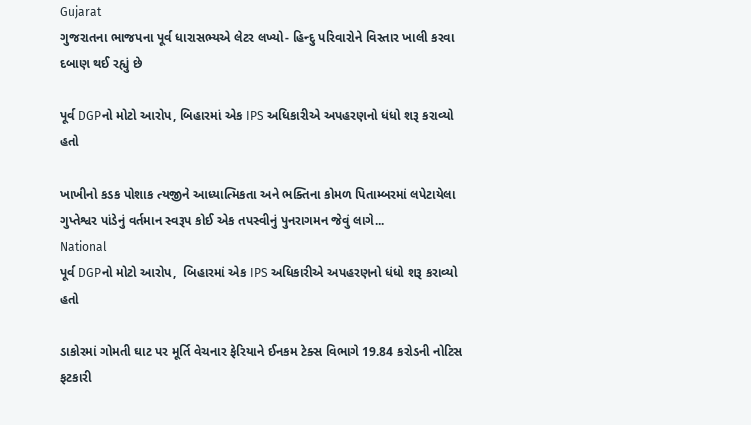Gujarat
ગુજરાતના ભાજપના પૂર્વ ધારાસભ્યએ લેટર લખ્યો- હિન્દુ પરિવારોને વિસ્તાર ખાલી કરવા દબાણ થઈ રહ્યું છે

પૂર્વ DGPનો મોટો આરોપ, બિહારમાં એક IPS અધિકારીએ અપહરણનો ધંધો શરૂ કરાવ્યો હતો

ખાખીનો કડક પોશાક ત્યજીને આધ્યાત્મિકતા અને ભક્તિના કોમળ પિતામ્બરમાં લપેટાયેલા ગુપ્તેશ્વર પાંડેનું વર્તમાન સ્વરૂપ કોઈ એક તપસ્વીનું પુનરાગમન જેવું લાગે...
National
પૂર્વ DGPનો મોટો આરોપ,  બિહારમાં એક IPS અધિકારીએ અપહરણનો ધંધો શરૂ કરાવ્યો હતો

ડાકોરમાં ગોમતી ઘાટ પર મૂર્તિ વેચનાર ફેરિયાને ઈનકમ ટેક્સ વિભાગે 19.84 કરોડની નોટિસ ફટકારી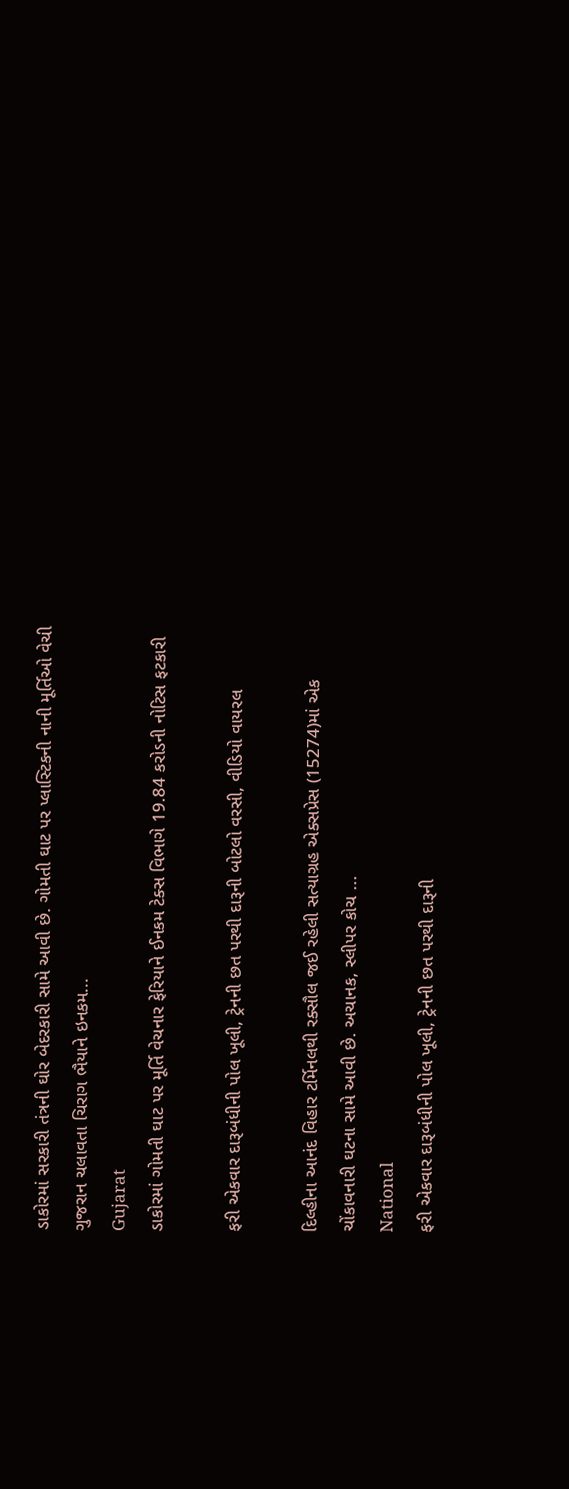ડાકોરમાં સરકારી તંત્રની ઘોર બેદરકારી સામે આવી છે. ગોમતી ઘાટ પર પ્લાસ્ટિકની નાની મૂર્તિઓ વેચી ગુજરાન ચલાવતા ચિરાગ ભૈયાને ઇનકમ...
Gujarat
ડાકોરમાં ગોમતી ઘાટ પર મૂર્તિ વેચનાર ફેરિયાને ઈનકમ ટેક્સ વિભાગે 19.84 કરોડની નોટિસ ફટકારી

ફરી એકવાર દારૂબંધીની પોલ ખૂલી, ટ્રેનની છત પરથી દારૂની બોટલો વરસી, વીડિયો વાયરલ

દિલ્હીના આનંદ વિહાર ટર્મિનલથી રક્સૌલ જઈ રહેલી સત્યાગ્રહ એક્સપ્રેસ (15274)માં એક ચોંકાવનારી ઘટના સામે આવી છે. અચાનક, સ્લીપર કોચ ...
National
ફરી એકવાર દારૂબંધીની પોલ ખૂલી, ટ્રેનની છત પરથી દારૂની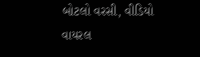બોટલો વરસી, વીડિયો વાયરલ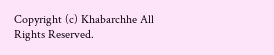Copyright (c) Khabarchhe All Rights Reserved.